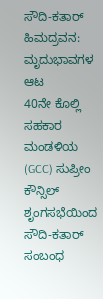ಸೌದಿ-ಕತಾರ್ ಹಿಮದ್ರವನ: ಮೃದುಭಾವಗಳ ಆಟ
40ನೇ ಕೊಲ್ಲಿ ಸಹಕಾರ ಮಂಡಳಿಯ (GCC) ಸುಪ್ರೀಂ ಕೌನ್ಸಿಲ್ ಶೃಂಗಸಭೆಯಿಂದ ಸೌದಿ-ಕತಾರ್ ಸಂಬಂಧ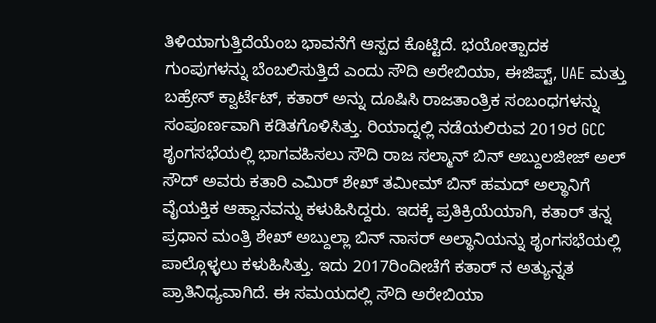ತಿಳಿಯಾಗುತ್ತಿದೆಯೆಂಬ ಭಾವನೆಗೆ ಆಸ್ಪದ ಕೊಟ್ಟಿದೆ. ಭಯೋತ್ಪಾದಕ ಗುಂಪುಗಳನ್ನು ಬೆಂಬಲಿಸುತ್ತಿದೆ ಎಂದು ಸೌದಿ ಅರೇಬಿಯಾ, ಈಜಿಪ್ಟ್, UAE ಮತ್ತು ಬಹ್ರೇನ್ ಕ್ವಾರ್ಟೆಟ್, ಕತಾರ್ ಅನ್ನು ದೂಷಿಸಿ ರಾಜತಾಂತ್ರಿಕ ಸಂಬಂಧಗಳನ್ನು ಸಂಪೂರ್ಣವಾಗಿ ಕಡಿತಗೊಳಿಸಿತ್ತು. ರಿಯಾದ್ನಲ್ಲಿ ನಡೆಯಲಿರುವ 2019ರ GCC ಶೃಂಗಸಭೆಯಲ್ಲಿ ಭಾಗವಹಿಸಲು ಸೌದಿ ರಾಜ ಸಲ್ಮಾನ್ ಬಿನ್ ಅಬ್ದುಲಜೀಜ್ ಅಲ್ ಸೌದ್ ಅವರು ಕತಾರಿ ಎಮಿರ್ ಶೇಖ್ ತಮೀಮ್ ಬಿನ್ ಹಮದ್ ಅಲ್ಥಾನಿಗೆ ವೈಯಕ್ತಿಕ ಆಹ್ವಾನವನ್ನು ಕಳುಹಿಸಿದ್ದರು. ಇದಕ್ಕೆ ಪ್ರತಿಕ್ರಿಯೆಯಾಗಿ, ಕತಾರ್ ತನ್ನ ಪ್ರಧಾನ ಮಂತ್ರಿ ಶೇಖ್ ಅಬ್ದುಲ್ಲಾ ಬಿನ್ ನಾಸರ್ ಅಲ್ಥಾನಿಯನ್ನು ಶೃಂಗಸಭೆಯಲ್ಲಿ ಪಾಲ್ಗೊಳ್ಳಲು ಕಳುಹಿಸಿತ್ತು. ಇದು 2017ರಿಂದೀಚೆಗೆ ಕತಾರ್ ನ ಅತ್ಯುನ್ನತ ಪ್ರಾತಿನಿಧ್ಯವಾಗಿದೆ. ಈ ಸಮಯದಲ್ಲಿ ಸೌದಿ ಅರೇಬಿಯಾ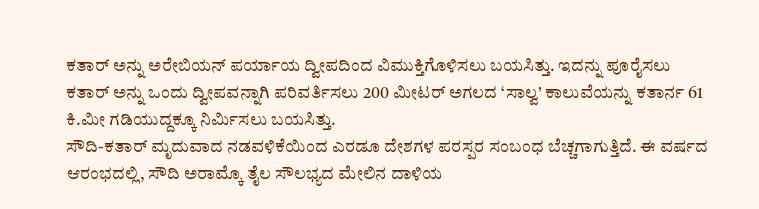ಕತಾರ್ ಅನ್ನು ಅರೇಬಿಯನ್ ಪರ್ಯಾಯ ದ್ವೀಪದಿಂದ ವಿಮುಕ್ತಿಗೊಳಿಸಲು ಬಯಸಿತ್ತು. ಇದನ್ನು ಪೂರೈಸಲು ಕತಾರ್ ಅನ್ನು ಒಂದು ದ್ವೀಪವನ್ನಾಗಿ ಪರಿವರ್ತಿಸಲು 200 ಮೀಟರ್ ಅಗಲದ ‘ಸಾಲ್ವ’ ಕಾಲುವೆಯನ್ನು ಕತಾರ್ನ 61 ಕಿ.ಮೀ ಗಡಿಯುದ್ದಕ್ಕೂ ನಿರ್ಮಿಸಲು ಬಯಸಿತ್ತು.
ಸೌದಿ-ಕತಾರ್ ಮೃದುವಾದ ನಡವಳಿಕೆಯಿಂದ ಎರಡೂ ದೇಶಗಳ ಪರಸ್ಪರ ಸಂಬಂಧ ಬೆಚ್ಚಗಾಗುತ್ತಿದೆ. ಈ ವರ್ಷದ ಆರಂಭದಲ್ಲಿ, ಸೌದಿ ಅರಾಮ್ಕೊ ತೈಲ ಸೌಲಭ್ಯದ ಮೇಲಿನ ದಾಳಿಯ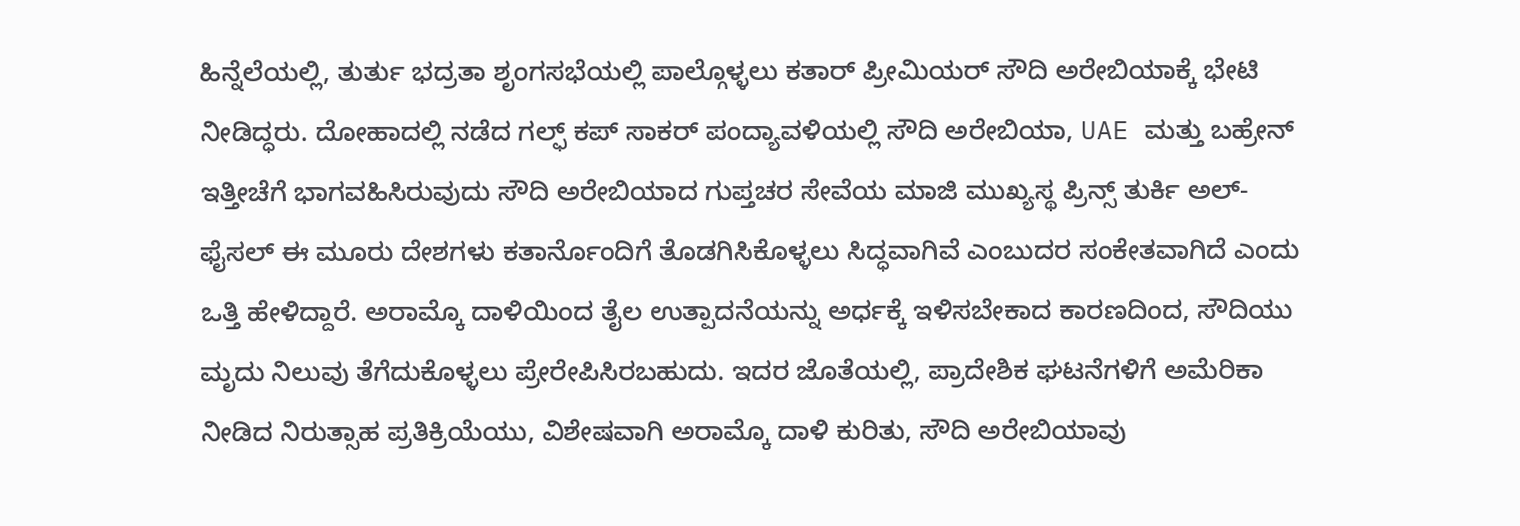ಹಿನ್ನೆಲೆಯಲ್ಲಿ, ತುರ್ತು ಭದ್ರತಾ ಶೃಂಗಸಭೆಯಲ್ಲಿ ಪಾಲ್ಗೊಳ್ಳಲು ಕತಾರ್ ಪ್ರೀಮಿಯರ್ ಸೌದಿ ಅರೇಬಿಯಾಕ್ಕೆ ಭೇಟಿ ನೀಡಿದ್ಧರು. ದೋಹಾದಲ್ಲಿ ನಡೆದ ಗಲ್ಫ್ ಕಪ್ ಸಾಕರ್ ಪಂದ್ಯಾವಳಿಯಲ್ಲಿ ಸೌದಿ ಅರೇಬಿಯಾ, UAE ಮತ್ತು ಬಹ್ರೇನ್ ಇತ್ತೀಚೆಗೆ ಭಾಗವಹಿಸಿರುವುದು ಸೌದಿ ಅರೇಬಿಯಾದ ಗುಪ್ತಚರ ಸೇವೆಯ ಮಾಜಿ ಮುಖ್ಯಸ್ಥ ಪ್ರಿನ್ಸ್ ತುರ್ಕಿ ಅಲ್-ಫೈಸಲ್ ಈ ಮೂರು ದೇಶಗಳು ಕತಾರ್ನೊಂದಿಗೆ ತೊಡಗಿಸಿಕೊಳ್ಳಲು ಸಿದ್ಧವಾಗಿವೆ ಎಂಬುದರ ಸಂಕೇತವಾಗಿದೆ ಎಂದು ಒತ್ತಿ ಹೇಳಿದ್ದಾರೆ. ಅರಾಮ್ಕೊ ದಾಳಿಯಿಂದ ತೈಲ ಉತ್ಪಾದನೆಯನ್ನು ಅರ್ಧಕ್ಕೆ ಇಳಿಸಬೇಕಾದ ಕಾರಣದಿಂದ, ಸೌದಿಯು ಮೃದು ನಿಲುವು ತೆಗೆದುಕೊಳ್ಳಲು ಪ್ರೇರೇಪಿಸಿರಬಹುದು. ಇದರ ಜೊತೆಯಲ್ಲಿ, ಪ್ರಾದೇಶಿಕ ಘಟನೆಗಳಿಗೆ ಅಮೆರಿಕಾ ನೀಡಿದ ನಿರುತ್ಸಾಹ ಪ್ರತಿಕ್ರಿಯೆಯು, ವಿಶೇಷವಾಗಿ ಅರಾಮ್ಕೊ ದಾಳಿ ಕುರಿತು, ಸೌದಿ ಅರೇಬಿಯಾವು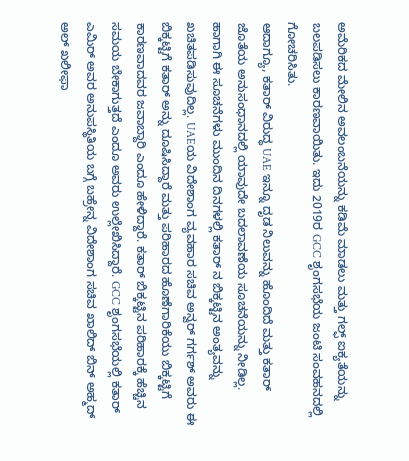ಅಮೆರಿಕದ ಮೇಲಿನ ಅವಲಂಬನೆಯನ್ನು ಕಡಿಮೆ ಮಾಡಲು ಮತ್ತು ಗಲ್ಫ್ ಐಕ್ಯತೆಯನ್ನು ಬಲಪಡಿಸಲು ಕಾರಣವಾಯಿತು. ಇದು 2019ರ GCC ಶೃಂಗಸಭೆಯ ಜಂಟಿ ಸಂವಹನದಲ್ಲಿ ಗೋಚರಿಸಿತು.
ಆದಾಗ್ಯೂ, ಕತಾರ್ ವಿರುದ್ಧ UAE ಇನ್ನೂ ದೃಡ ನಿಲುವನ್ನು ಹೊಂದಿದೆ ಮತ್ತು ಕತಾರ್ ಜೊತೆಯ ಅನುಸಂಧಾನದಲ್ಲಿ ಯಾವುದೇ ಬದಲಾವಣೆಯ ಸೂಚನೆಯನ್ನು ನೀಡಿಲ್ಲ. ಹಾಗಾಗಿ ಈ ಸೂಚನೆಗಳು ಮುಂದಿನ ದಿನಗಳಲ್ಲಿ ಕತಾರ್ ನ ಬಿಕ್ಕಟ್ಟಿನ ಅಂತ್ಯವನ್ನು ಖಚಿತಪಡಿಸುವುದಿಲ್ಲ. UAEಯ ವಿದೇಶಾಂಗ ವ್ಯವಹಾರ ಸಚಿವ ಅನ್ವರ್ ಗರ್ಗಶ್ ಅವರು ಈ ಬಿಕ್ಕಟ್ಟಿಗೆ ಕತಾರ್ ಅನ್ನು ದೂಷಿಸಿದ್ದಾರೆ ಮತ್ತು ಪರಿಹಾರದ ಹೊಣೆಗಾರಿಕೆಯು ಬಿಕ್ಕಟ್ಟಿಗೆ ಕಾರಣವಾದವರ ಜವಾಬ್ದಾರಿ ಎಂದೂ ಹೇಳಿದ್ದಾರೆ. ಕತಾರ್ ಬಿಕ್ಕಟ್ಟಿನ ಪರಿಹಾರಕ್ಕೆ ಹೆಚ್ಚಿನ ಸಮಯ ಬೇಕಾಗುತ್ತದೆ ಎಂದೂ ಅವರು ಉಲ್ಲೇಖಿಸಿದ್ದಾರೆ. GCC ಶೃಂಗಸಭೆಯಲ್ಲಿ ಕತಾರ್ ಎಮಿರ್ ಅವರ ಅನುಪಸ್ಥಿತಿಯ ಬಗ್ಗೆ ಬಹ್ರೇನ್ನ ವಿದೇಶಾಂಗ ಸಚಿವ ಖಾಲಿದ್ ಬಿನ್ ಅಹ್ಮದ್ ಅಲ್ ಖಲೀಫಾ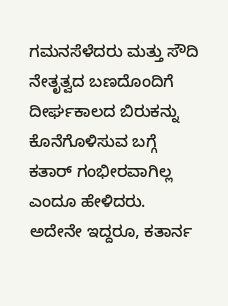ಗಮನಸೆಳೆದರು ಮತ್ತು ಸೌದಿ ನೇತೃತ್ವದ ಬಣದೊಂದಿಗೆ ದೀರ್ಘಕಾಲದ ಬಿರುಕನ್ನು ಕೊನೆಗೊಳಿಸುವ ಬಗ್ಗೆ ಕತಾರ್ ಗಂಭೀರವಾಗಿಲ್ಲ ಎಂದೂ ಹೇಳಿದರು.
ಅದೇನೇ ಇದ್ದರೂ, ಕತಾರ್ನ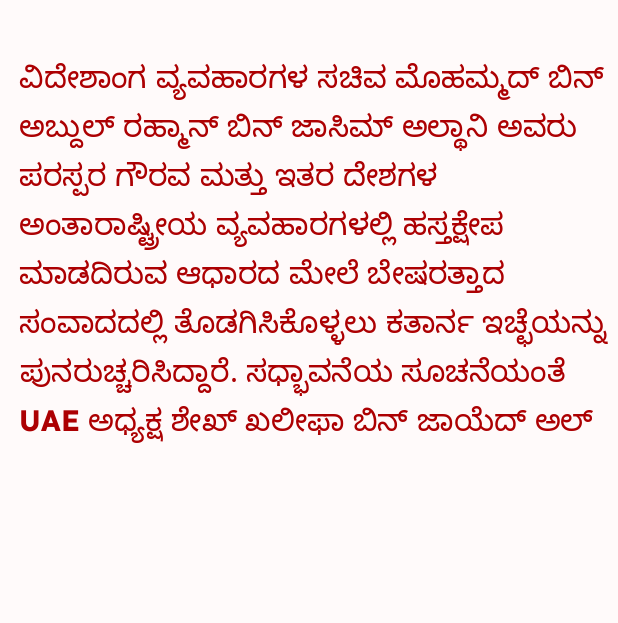ವಿದೇಶಾಂಗ ವ್ಯವಹಾರಗಳ ಸಚಿವ ಮೊಹಮ್ಮದ್ ಬಿನ್ ಅಬ್ದುಲ್ ರಹ್ಮಾನ್ ಬಿನ್ ಜಾಸಿಮ್ ಅಲ್ಥಾನಿ ಅವರು ಪರಸ್ಪರ ಗೌರವ ಮತ್ತು ಇತರ ದೇಶಗಳ ಅಂತಾರಾಷ್ಟ್ರೀಯ ವ್ಯವಹಾರಗಳಲ್ಲಿ ಹಸ್ತಕ್ಷೇಪ ಮಾಡದಿರುವ ಆಧಾರದ ಮೇಲೆ ಬೇಷರತ್ತಾದ ಸಂವಾದದಲ್ಲಿ ತೊಡಗಿಸಿಕೊಳ್ಳಲು ಕತಾರ್ನ ಇಚ್ಛೆಯನ್ನು ಪುನರುಚ್ಚರಿಸಿದ್ದಾರೆ. ಸಧ್ಭಾವನೆಯ ಸೂಚನೆಯಂತೆ UAE ಅಧ್ಯಕ್ಷ ಶೇಖ್ ಖಲೀಫಾ ಬಿನ್ ಜಾಯೆದ್ ಅಲ್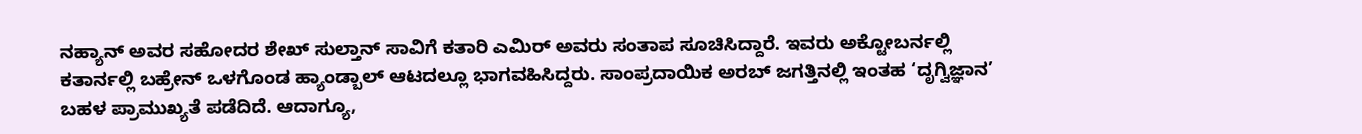ನಹ್ಯಾನ್ ಅವರ ಸಹೋದರ ಶೇಖ್ ಸುಲ್ತಾನ್ ಸಾವಿಗೆ ಕತಾರಿ ಎಮಿರ್ ಅವರು ಸಂತಾಪ ಸೂಚಿಸಿದ್ದಾರೆ. ಇವರು ಅಕ್ಟೋಬರ್ನಲ್ಲಿ ಕತಾರ್ನಲ್ಲಿ ಬಹ್ರೇನ್ ಒಳಗೊಂಡ ಹ್ಯಾಂಡ್ಬಾಲ್ ಆಟದಲ್ಲೂ ಭಾಗವಹಿಸಿದ್ದರು. ಸಾಂಪ್ರದಾಯಿಕ ಅರಬ್ ಜಗತ್ತಿನಲ್ಲಿ ಇಂತಹ ‘ದೃಗ್ವಿಜ್ಞಾನ’ ಬಹಳ ಪ್ರಾಮುಖ್ಯತೆ ಪಡೆದಿದೆ. ಆದಾಗ್ಯೂ,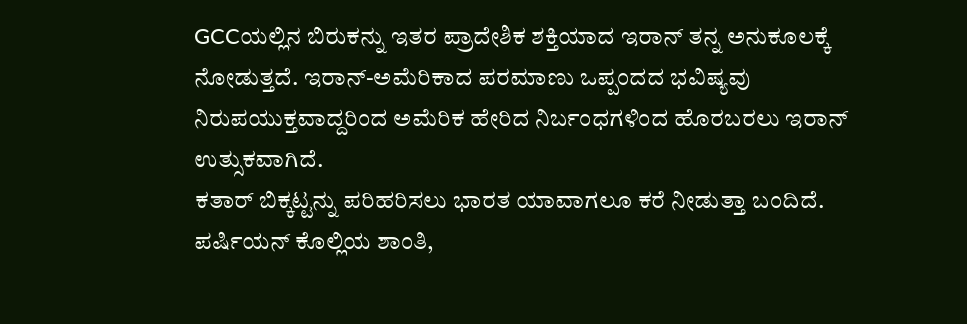GCCಯಲ್ಲಿನ ಬಿರುಕನ್ನು ಇತರ ಪ್ರಾದೇಶಿಕ ಶಕ್ತಿಯಾದ ಇರಾನ್ ತನ್ನ ಅನುಕೂಲಕ್ಕೆ ನೋಡುತ್ತದೆ. ಇರಾನ್-ಅಮೆರಿಕಾದ ಪರಮಾಣು ಒಪ್ಪಂದದ ಭವಿಷ್ಯವು ನಿರುಪಯುಕ್ತವಾದ್ದರಿಂದ ಅಮೆರಿಕ ಹೇರಿದ ನಿರ್ಬಂಧಗಳಿಂದ ಹೊರಬರಲು ಇರಾನ್ ಉತ್ಸುಕವಾಗಿದೆ.
ಕತಾರ್ ಬಿಕ್ಕಟ್ಟನ್ನು ಪರಿಹರಿಸಲು ಭಾರತ ಯಾವಾಗಲೂ ಕರೆ ನೀಡುತ್ತಾ ಬಂದಿದೆ. ಪರ್ಷಿಯನ್ ಕೊಲ್ಲಿಯ ಶಾಂತಿ,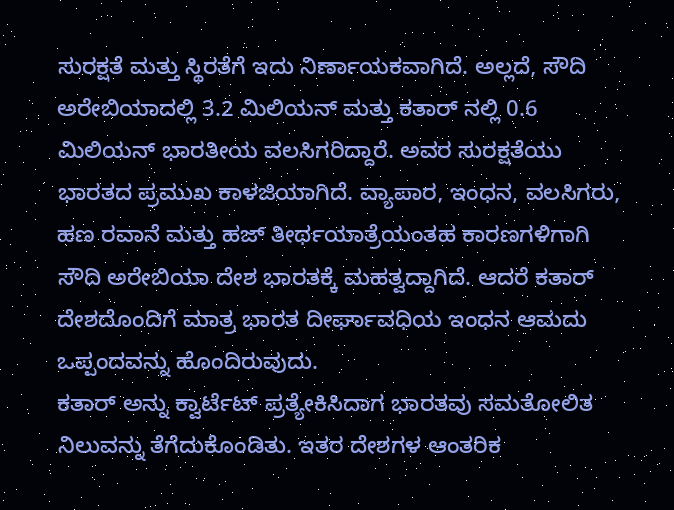ಸುರಕ್ಷತೆ ಮತ್ತು ಸ್ಥಿರತೆಗೆ ಇದು ನಿರ್ಣಾಯಕವಾಗಿದೆ. ಅಲ್ಲದೆ, ಸೌದಿ ಅರೇಬಿಯಾದಲ್ಲಿ 3.2 ಮಿಲಿಯನ್ ಮತ್ತು ಕತಾರ್ ನಲ್ಲಿ 0.6 ಮಿಲಿಯನ್ ಭಾರತೀಯ ವಲಸಿಗರಿದ್ದಾರೆ. ಅವರ ಸುರಕ್ಷತೆಯು ಭಾರತದ ಪ್ರಮುಖ ಕಾಳಜಿಯಾಗಿದೆ. ವ್ಯಾಪಾರ, ಇಂಧನ, ವಲಸಿಗರು, ಹಣ ರವಾನೆ ಮತ್ತು ಹಜ್ ತೀರ್ಥಯಾತ್ರೆಯಂತಹ ಕಾರಣಗಳಿಗಾಗಿ ಸೌದಿ ಅರೇಬಿಯಾ ದೇಶ ಭಾರತಕ್ಕೆ ಮಹತ್ವದ್ದಾಗಿದೆ. ಆದರೆ ಕತಾರ್ ದೇಶದೊಂದಿಗೆ ಮಾತ್ರ ಭಾರತ ದೀರ್ಘಾವಧಿಯ ಇಂಧನ ಆಮದು ಒಪ್ಪಂದವನ್ನು ಹೊಂದಿರುವುದು.
ಕತಾರ್ ಅನ್ನು ಕ್ವಾರ್ಟೆಟ್ ಪ್ರತ್ಯೇಕಿಸಿದಾಗ ಭಾರತವು ಸಮತೋಲಿತ ನಿಲುವನ್ನು ತೆಗೆದುಕೊಂಡಿತು. ಇತರ ದೇಶಗಳ ಆಂತರಿಕ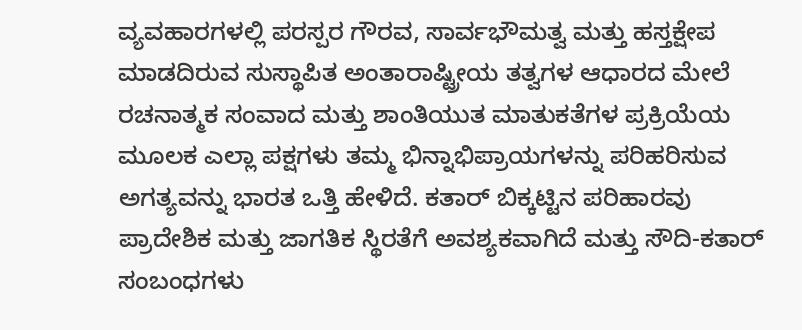ವ್ಯವಹಾರಗಳಲ್ಲಿ ಪರಸ್ಪರ ಗೌರವ, ಸಾರ್ವಭೌಮತ್ವ ಮತ್ತು ಹಸ್ತಕ್ಷೇಪ ಮಾಡದಿರುವ ಸುಸ್ಥಾಪಿತ ಅಂತಾರಾಷ್ಟ್ರೀಯ ತತ್ವಗಳ ಆಧಾರದ ಮೇಲೆ ರಚನಾತ್ಮಕ ಸಂವಾದ ಮತ್ತು ಶಾಂತಿಯುತ ಮಾತುಕತೆಗಳ ಪ್ರಕ್ರಿಯೆಯ ಮೂಲಕ ಎಲ್ಲಾ ಪಕ್ಷಗಳು ತಮ್ಮ ಭಿನ್ನಾಭಿಪ್ರಾಯಗಳನ್ನು ಪರಿಹರಿಸುವ ಅಗತ್ಯವನ್ನು ಭಾರತ ಒತ್ತಿ ಹೇಳಿದೆ. ಕತಾರ್ ಬಿಕ್ಕಟ್ಟಿನ ಪರಿಹಾರವು ಪ್ರಾದೇಶಿಕ ಮತ್ತು ಜಾಗತಿಕ ಸ್ಥಿರತೆಗೆ ಅವಶ್ಯಕವಾಗಿದೆ ಮತ್ತು ಸೌದಿ-ಕತಾರ್ ಸಂಬಂಧಗಳು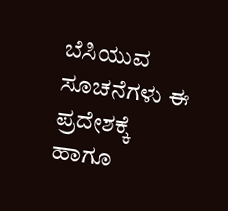ಬೆಸಿಯುವ ಸೂಚನೆಗಳು ಈ ಪ್ರದೇಶಕ್ಕೆ ಹಾಗೂ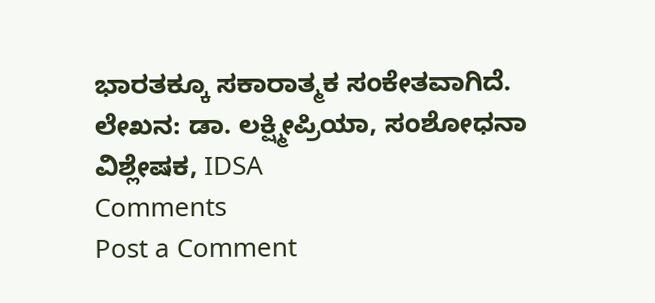ಭಾರತಕ್ಕೂ ಸಕಾರಾತ್ಮಕ ಸಂಕೇತವಾಗಿದೆ.
ಲೇಖನ: ಡಾ. ಲಕ್ಷ್ಮೀಪ್ರಿಯಾ, ಸಂಶೋಧನಾ ವಿಶ್ಲೇಷಕ, IDSA
Comments
Post a Comment